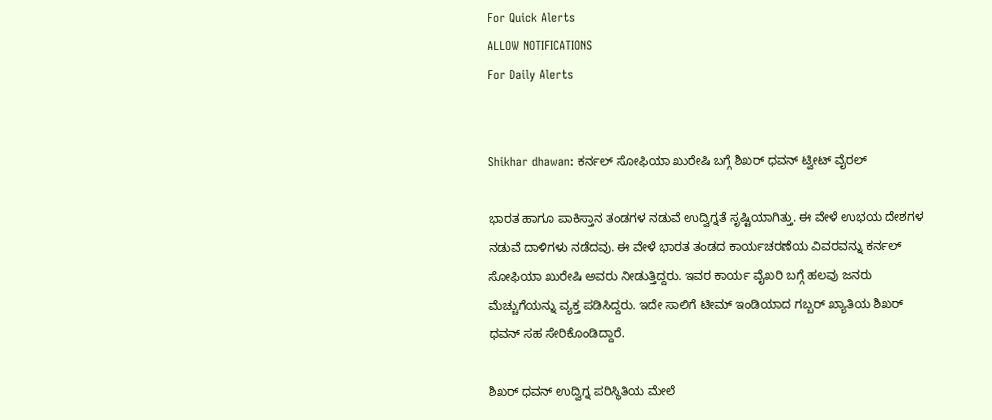For Quick Alerts
ALLOW NOTIFICATIONS
For Daily Alerts


Shikhar dhawan: ಕರ್ನಲ್‌ ಸೋಫಿಯಾ ಖುರೇಷಿ ಬಗ್ಗೆ ಶಿಖರ್ ಧವನ್ ಟ್ವೀಟ್‌ ವೈರಲ್‌

ಭಾರತ ಹಾಗೂ ಪಾಕಿಸ್ತಾನ ತಂಡಗಳ ನಡುವೆ ಉದ್ವಿಗ್ನತೆ ಸೃಷ್ಟಿಯಾಗಿತ್ತು. ಈ ವೇಳೆ ಉಭಯ ದೇಶಗಳ ನಡುವೆ ದಾಳಿಗಳು ನಡೆದವು. ಈ ವೇಳೆ ಭಾರತ ತಂಡದ ಕಾರ್ಯಚರಣೆಯ ವಿವರವನ್ನು ಕರ್ನಲ್ ಸೋಫಿಯಾ ಖುರೇಷಿ ಅವರು ನೀಡುತ್ತಿದ್ದರು. ಇವರ ಕಾರ್ಯ ವೈಖರಿ ಬಗ್ಗೆ ಹಲವು ಜನರು ಮೆಚ್ಚುಗೆಯನ್ನು ವ್ಯಕ್ತ ಪಡಿಸಿದ್ದರು. ಇದೇ ಸಾಲಿಗೆ ಟೀಮ್ ಇಂಡಿಯಾದ ಗಬ್ಬರ್‌ ಖ್ಯಾತಿಯ ಶಿಖರ್ ಧವನ್ ಸಹ ಸೇರಿಕೊಂಡಿದ್ದಾರೆ.

ಶಿಖರ್‌ ಧವನ್‌ ಉದ್ವಿಗ್ನ ಪರಿಸ್ಥಿತಿಯ ಮೇಲೆ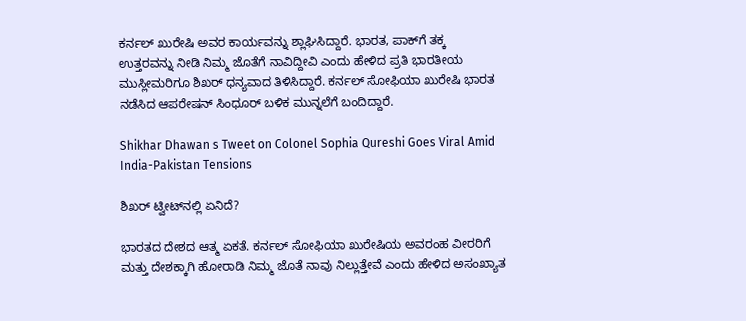ಕರ್ನಲ್‌ ಖುರೇಷಿ ಅವರ ಕಾರ್ಯವನ್ನು ಶ್ಲಾಘಿಸಿದ್ದಾರೆ. ಭಾರತ, ಪಾಕ್‌ಗೆ ತಕ್ಕ ಉತ್ತರವನ್ನು ನೀಡಿ ನಿಮ್ಮ ಜೊತೆಗೆ ನಾವಿದ್ದೀವಿ ಎಂದು ಹೇಳಿದ ಪ್ರತಿ ಭಾರತೀಯ ಮುಸ್ಲೀಮರಿಗೂ ಶಿಖರ್ ಧನ್ಯವಾದ ತಿಳಿಸಿದ್ದಾರೆ. ಕರ್ನಲ್ ಸೋಫಿಯಾ ಖುರೇಷಿ ಭಾರತ ನಡೆಸಿದ ಆಪರೇಷನ್ ಸಿಂಧೂರ್ ಬಳಿಕ ಮುನ್ನಲೆಗೆ ಬಂದಿದ್ದಾರೆ.

Shikhar Dhawan s Tweet on Colonel Sophia Qureshi Goes Viral Amid India-Pakistan Tensions

ಶಿಖರ್ ಟ್ವೀಟ್‌ನಲ್ಲಿ ಏನಿದೆ?

ಭಾರತದ ದೇಶದ ಆತ್ಮ ಏಕತೆ. ಕರ್ನಲ್‌ ಸೋಫಿಯಾ ಖುರೇಷಿಯ ಅವರಂಹ ವೀರರಿಗೆ ಮತ್ತು ದೇಶಕ್ಕಾಗಿ ಹೋರಾಡಿ ನಿಮ್ಮ ಜೊತೆ ನಾವು ನಿಲ್ಲುತ್ತೇವೆ ಎಂದು ಹೇಳಿದ ಅಸಂಖ್ಯಾತ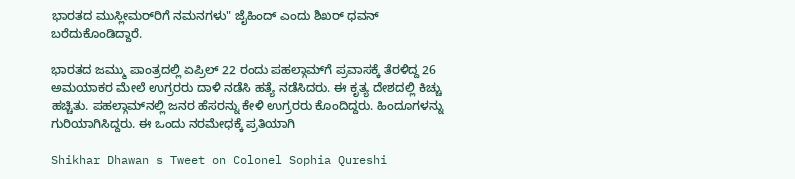ಭಾರತದ ಮುಸ್ಲೀಮರ್‌ರಿಗೆ ನಮನಗಳು" ಜೈಹಿಂದ್ ಎಂದು ಶಿಖರ್ ಧವನ್ ಬರೆದುಕೊಂಡಿದ್ದಾರೆ.

ಭಾರತದ ಜಮ್ಮು ಪಾಂತ್ರದಲ್ಲಿ ಏಪ್ರಿಲ್‌ 22 ರಂದು ಪಹಲ್ಗಾಮ್‌ಗೆ ಪ್ರವಾಸಕ್ಕೆ ತೆರಳಿದ್ದ 26 ಅಮಯಾಕರ ಮೇಲೆ ಉಗ್ರರರು ದಾಳಿ ನಡೆಸಿ ಹತ್ಯೆ ನಡೆಸಿದರು. ಈ ಕೃತ್ಯ ದೇಶದಲ್ಲಿ ಕಿಚ್ಚು ಹಚ್ಚಿತು. ಪಹಲ್ಗಾಮ್‌ನಲ್ಲಿ ಜನರ ಹೆಸರನ್ನು ಕೇಳಿ ಉಗ್ರರರು ಕೊಂದಿದ್ದರು. ಹಿಂದೂಗಳನ್ನು ಗುರಿಯಾಗಿಸಿದ್ದರು. ಈ ಒಂದು ನರಮೇಧಕ್ಕೆ ಪ್ರತಿಯಾಗಿ

Shikhar Dhawan s Tweet on Colonel Sophia Qureshi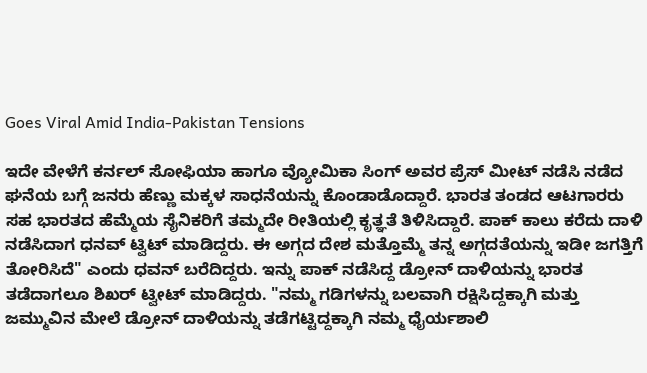Goes Viral Amid India-Pakistan Tensions

ಇದೇ ವೇಳೆಗೆ ಕರ್ನಲ್‌ ಸೋಫಿಯಾ ಹಾಗೂ ವ್ಯೋಮಿಕಾ ಸಿಂಗ್ ಅವರ ಪ್ರೆಸ್ ಮೀಟ್‌ ನಡೆಸಿ ನಡೆದ ಘನೆಯ ಬಗ್ಗೆ ಜನರು ಹೆಣ್ಣು ಮಕ್ಕಳ ಸಾಧನೆಯನ್ನು ಕೊಂಡಾಡೊದ್ದಾರೆ. ಭಾರತ ತಂಡದ ಆಟಗಾರರು ಸಹ ಭಾರತದ ಹೆಮ್ಮೆಯ ಸೈನಿಕರಿಗೆ ತಮ್ಮದೇ ರೀತಿಯಲ್ಲಿ ಕೃತ್ಞತೆ ತಿಳಿಸಿದ್ದಾರೆ. ಪಾಕ್‌ ಕಾಲು ಕರೆದು ದಾಳಿ ನಡೆಸಿದಾಗ ಧನವ್ ಟ್ವಿಟ್ ಮಾಡಿದ್ದರು. ಈ ಅಗ್ಗದ ದೇಶ ಮತ್ತೊಮ್ಮೆ ತನ್ನ ಅಗ್ಗದತೆಯನ್ನು ಇಡೀ ಜಗತ್ತಿಗೆ ತೋರಿಸಿದೆ" ಎಂದು ಧವನ್ ಬರೆದಿದ್ದರು. ಇನ್ನು ಪಾಕ್‌ ನಡೆಸಿದ್ದ ಡ್ರೋನ್ ದಾಳಿಯನ್ನು ಭಾರತ ತಡೆದಾಗಲೂ ಶಿಖರ್‌ ಟ್ವೀಟ್ ಮಾಡಿದ್ದರು. "ನಮ್ಮ ಗಡಿಗಳನ್ನು ಬಲವಾಗಿ ರಕ್ಷಿಸಿದ್ದಕ್ಕಾಗಿ ಮತ್ತು ಜಮ್ಮುವಿನ ಮೇಲೆ ಡ್ರೋನ್ ದಾಳಿಯನ್ನು ತಡೆಗಟ್ಟಿದ್ದಕ್ಕಾಗಿ ನಮ್ಮ ಧೈರ್ಯಶಾಲಿ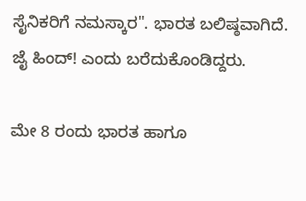ಸೈನಿಕರಿಗೆ ನಮಸ್ಕಾರ". ಭಾರತ ಬಲಿಷ್ಠವಾಗಿದೆ. ಜೈ ಹಿಂದ್! ಎಂದು ಬರೆದುಕೊಂಡಿದ್ದರು.

ಮೇ 8 ರಂದು ಭಾರತ ಹಾಗೂ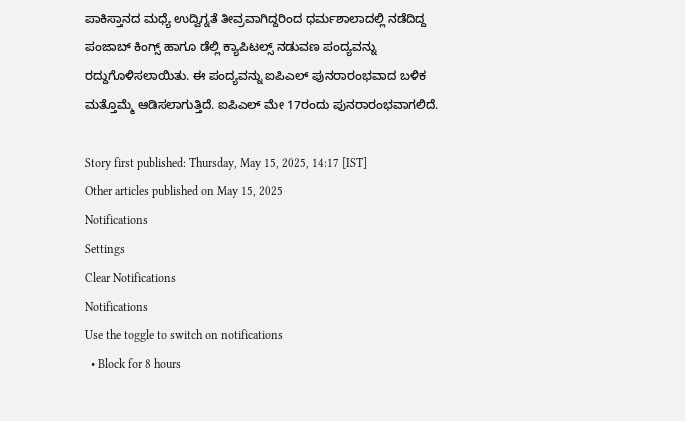ಪಾಕಿಸ್ತಾನದ ಮಧ್ಯೆ ಉದ್ವಿಗ್ನತೆ ತೀವ್ರವಾಗಿದ್ದರಿಂದ ಧರ್ಮಶಾಲಾದಲ್ಲಿ ನಡೆದಿದ್ದ ಪಂಜಾಬ್‌ ಕಿಂಗ್ಸ್ ಹಾಗೂ ಡೆಲ್ಲಿ ಕ್ಯಾಪಿಟಲ್ಸ್ ನಡುವಣ ಪಂದ್ಯವನ್ನು ರದ್ದುಗೊಳಿಸಲಾಯಿತು. ಈ ಪಂದ್ಯವನ್ನು ಐಪಿಎಲ್ ಪುನರಾರಂಭವಾದ ಬಳಿಕ ಮತ್ತೊಮ್ಮೆ ಆಡಿಸಲಾಗುತ್ತಿದೆ. ಐಪಿಎಲ್‌ ಮೇ 17ರಂದು ಪುನರಾರಂಭವಾಗಲಿದೆ.

Story first published: Thursday, May 15, 2025, 14:17 [IST]
Other articles published on May 15, 2025
Notifications
Settings
Clear Notifications
Notifications
Use the toggle to switch on notifications
  • Block for 8 hours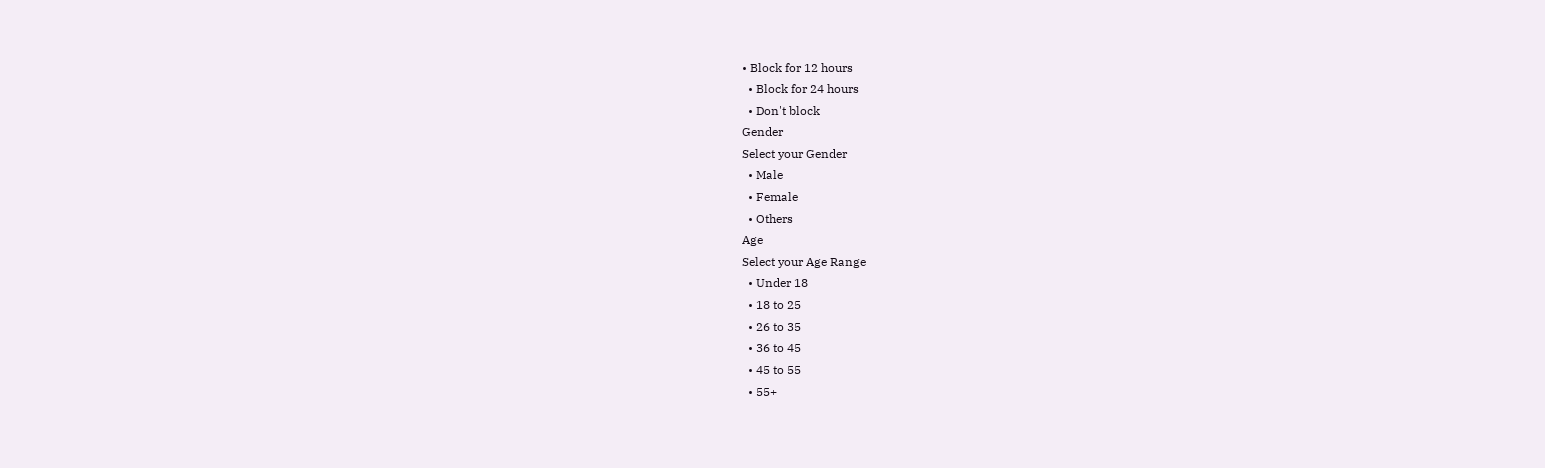• Block for 12 hours
  • Block for 24 hours
  • Don't block
Gender
Select your Gender
  • Male
  • Female
  • Others
Age
Select your Age Range
  • Under 18
  • 18 to 25
  • 26 to 35
  • 36 to 45
  • 45 to 55
  • 55+